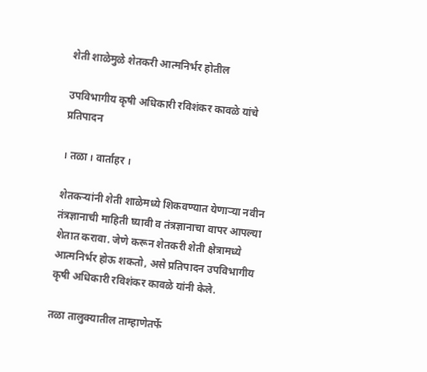शेती शाळेमुळे शेतकरी आत्मनिर्भर होतील

उपविभागीय कृषी अधिकारी रविशंकर कावळे यांचे प्रतिपादन

। तळा । वार्ताहर ।

शेतकर्‍यांनी शेती शाळेमध्ये शिकवण्यात येणार्‍या नवीन तंत्रज्ञानाची माहिती घ्यावी व तंत्रज्ञानाचा वापर आपल्या शेतात करावा. जेणे करून शेतकरी शेती क्षेत्रामध्ये आत्मनिर्भर होऊ शकतो, असे प्रतिपादन उपविभागीय कृषी अधिकारी रविशंकर कावळे यांनी केले.

तळा तालुक्यातील ताम्हाणेतर्फे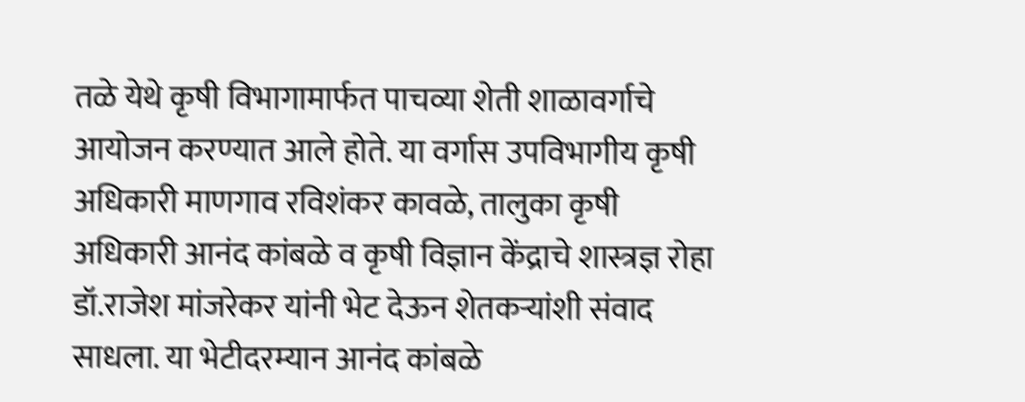तळे येथे कृषी विभागामार्फत पाचव्या शेती शाळावर्गाचे आयोजन करण्यात आले होते. या वर्गास उपविभागीय कृषी अधिकारी माणगाव रविशंकर कावळे, तालुका कृषी अधिकारी आनंद कांबळे व कृषी विज्ञान केंद्राचे शास्त्रज्ञ रोहा डॉ.राजेश मांजरेकर यांनी भेट देऊन शेतकर्‍यांशी संवाद साधला. या भेटीदरम्यान आनंद कांबळे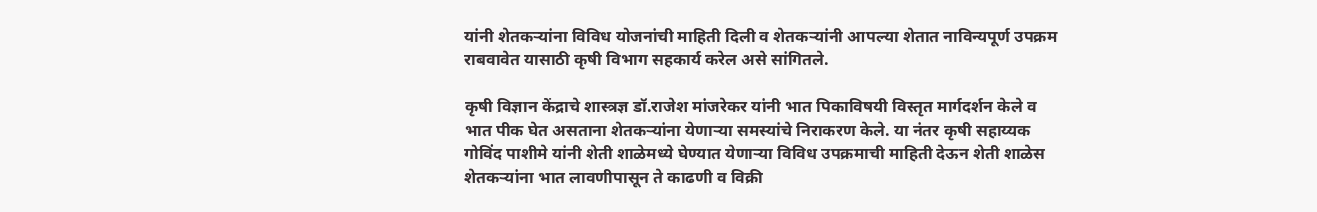यांनी शेतकर्‍यांना विविध योजनांची माहिती दिली व शेतकर्‍यांनी आपल्या शेतात नाविन्यपूर्ण उपक्रम राबवावेत यासाठी कृषी विभाग सहकार्य करेल असे सांगितले.

कृषी विज्ञान केंद्राचे शास्त्रज्ञ डॉ.राजेश मांजरेकर यांनी भात पिकाविषयी विस्तृत मार्गदर्शन केले व भात पीक घेत असताना शेतकर्‍यांना येणार्‍या समस्यांचे निराकरण केले. या नंतर कृषी सहाय्यक गोविंद पाशीमे यांनी शेती शाळेमध्ये घेण्यात येणार्‍या विविध उपक्रमाची माहिती देऊन शेती शाळेस शेतकर्‍यांना भात लावणीपासून ते काढणी व विक्री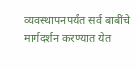व्यवस्थापनपर्यंत सर्व बाबींचे मार्गदर्शन करण्यात येत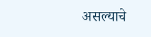असल्याचे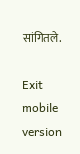सांगितले.

Exit mobile version